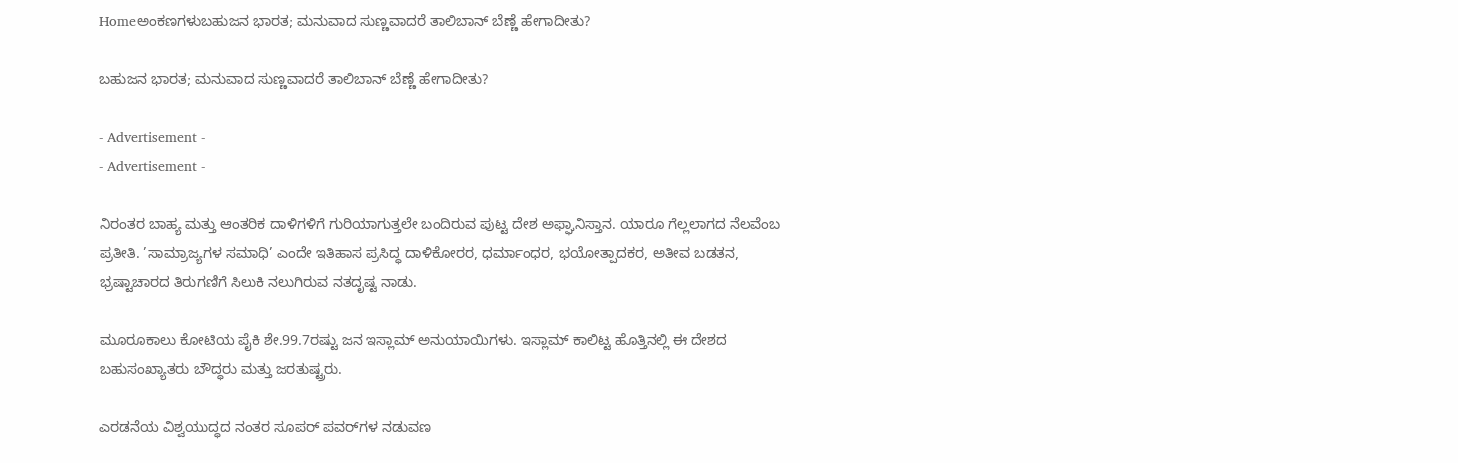Homeಅಂಕಣಗಳುಬಹುಜನ ಭಾರತ; ಮನುವಾದ ಸುಣ್ಣವಾದರೆ ತಾಲಿಬಾನ್ ಬೆಣ್ಣೆ ಹೇಗಾದೀತು?

ಬಹುಜನ ಭಾರತ; ಮನುವಾದ ಸುಣ್ಣವಾದರೆ ತಾಲಿಬಾನ್ ಬೆಣ್ಣೆ ಹೇಗಾದೀತು?

- Advertisement -
- Advertisement -

ನಿರಂತರ ಬಾಹ್ಯ ಮತ್ತು ಆಂತರಿಕ ದಾಳಿಗಳಿಗೆ ಗುರಿಯಾಗುತ್ತಲೇ ಬಂದಿರುವ ಪುಟ್ಟ ದೇಶ ಅಫ್ಘಾನಿಸ್ತಾನ. ಯಾರೂ ಗೆಲ್ಲಲಾಗದ ನೆಲವೆಂಬ ಪ್ರತೀತಿ. ’ಸಾಮ್ರಾಜ್ಯಗಳ ಸಮಾಧಿ’ ಎಂದೇ ಇತಿಹಾಸ ಪ್ರಸಿದ್ಧ ದಾಳಿಕೋರರ, ಧರ್ಮಾಂಧರ, ಭಯೋತ್ಪಾದಕರ, ಅತೀವ ಬಡತನ, ಭ್ರಷ್ಟಾಚಾರದ ತಿರುಗಣಿಗೆ ಸಿಲುಕಿ ನಲುಗಿರುವ ನತದೃಷ್ಟ ನಾಡು.

ಮೂರೂಕಾಲು ಕೋಟಿಯ ಪೈಕಿ ಶೇ.99.7ರಷ್ಟು ಜನ ಇಸ್ಲಾಮ್ ಅನುಯಾಯಿಗಳು. ಇಸ್ಲಾಮ್ ಕಾಲಿಟ್ಟ ಹೊತ್ತಿನಲ್ಲಿ ಈ ದೇಶದ ಬಹುಸಂಖ್ಯಾತರು ಬೌದ್ಧರು ಮತ್ತು ಜರತುಷ್ಟ್ರರು.

ಎರಡನೆಯ ವಿಶ್ವಯುದ್ಧದ ನಂತರ ಸೂಪರ್ ಪವರ್‌ಗಳ ನಡುವಣ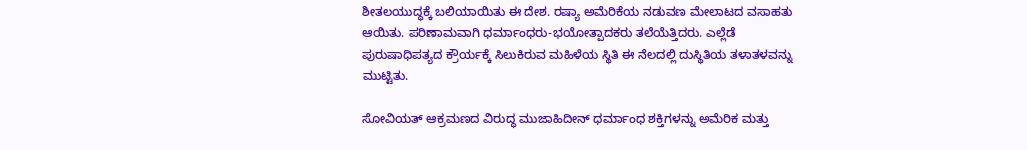ಶೀತಲಯುದ್ಧಕ್ಕೆ ಬಲಿಯಾಯಿತು ಈ ದೇಶ. ರಷ್ಯಾ ಅಮೆರಿಕೆಯ ನಡುವಣ ಮೇಲಾಟದ ವಸಾಹತು ಆಯಿತು. ಪರಿಣಾಮವಾಗಿ ಧರ್ಮಾಂಧರು-ಭಯೋತ್ಪಾದಕರು ತಲೆಯೆತ್ತಿದರು. ಎಲ್ಲೆಡೆ ಪುರುಷಾಧಿಪತ್ಯದ ಕ್ರೌರ್ಯಕ್ಕೆ ಸಿಲುಕಿರುವ ಮಹಿಳೆಯ ಸ್ಥಿತಿ ಈ ನೆಲದಲ್ಲಿ ದುಸ್ಥಿತಿಯ ತಳಾತಳವನ್ನು ಮುಟ್ಟಿತು.

ಸೋವಿಯತ್ ಆಕ್ರಮಣದ ವಿರುದ್ಧ ಮುಜಾಹಿದೀನ್ ಧರ್ಮಾಂಧ ಶಕ್ತಿಗಳನ್ನು ಅಮೆರಿಕ ಮತ್ತು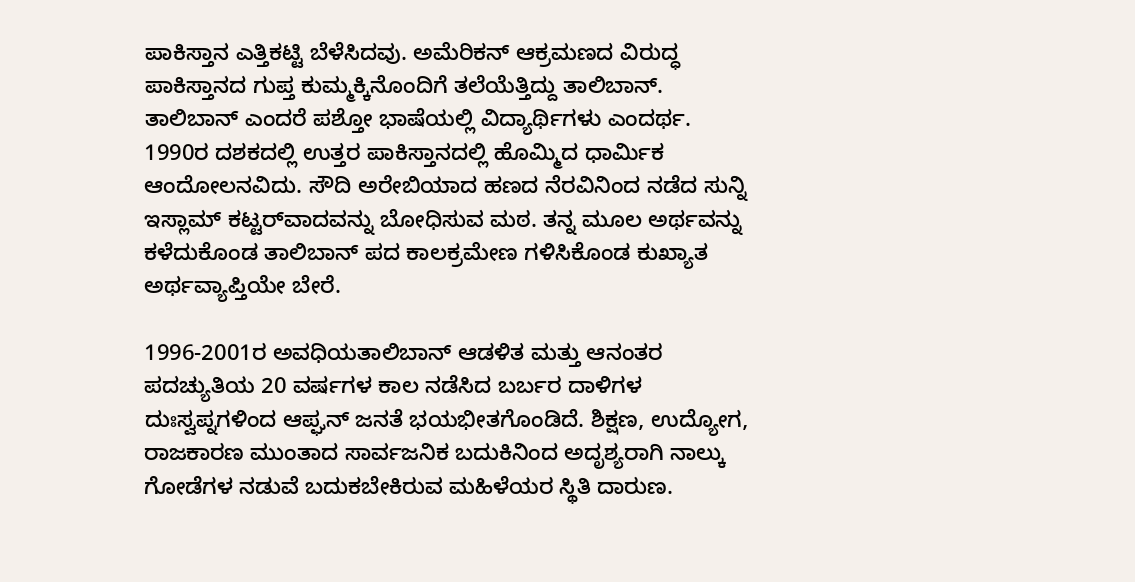ಪಾಕಿಸ್ತಾನ ಎತ್ತಿಕಟ್ಟಿ ಬೆಳೆಸಿದವು. ಅಮೆರಿಕನ್ ಆಕ್ರಮಣದ ವಿರುದ್ಧ ಪಾಕಿಸ್ತಾನದ ಗುಪ್ತ ಕುಮ್ಮಕ್ಕಿನೊಂದಿಗೆ ತಲೆಯೆತ್ತಿದ್ದು ತಾಲಿಬಾನ್. ತಾಲಿಬಾನ್ ಎಂದರೆ ಪಶ್ತೋ ಭಾಷೆಯಲ್ಲಿ ವಿದ್ಯಾರ್ಥಿಗಳು ಎಂದರ್ಥ. 1990ರ ದಶಕದಲ್ಲಿ ಉತ್ತರ ಪಾಕಿಸ್ತಾನದಲ್ಲಿ ಹೊಮ್ಮಿದ ಧಾರ್ಮಿಕ ಆಂದೋಲನವಿದು. ಸೌದಿ ಅರೇಬಿಯಾದ ಹಣದ ನೆರವಿನಿಂದ ನಡೆದ ಸುನ್ನಿ ಇಸ್ಲಾಮ್ ಕಟ್ಟರ್‌ವಾದವನ್ನು ಬೋಧಿಸುವ ಮಠ. ತನ್ನ ಮೂಲ ಅರ್ಥವನ್ನು ಕಳೆದುಕೊಂಡ ತಾಲಿಬಾನ್ ಪದ ಕಾಲಕ್ರಮೇಣ ಗಳಿಸಿಕೊಂಡ ಕುಖ್ಯಾತ ಅರ್ಥವ್ಯಾಪ್ತಿಯೇ ಬೇರೆ.

1996-2001ರ ಅವಧಿಯತಾಲಿಬಾನ್ ಆಡಳಿತ ಮತ್ತು ಆನಂತರ ಪದಚ್ಯುತಿಯ 20 ವರ್ಷಗಳ ಕಾಲ ನಡೆಸಿದ ಬರ್ಬರ ದಾಳಿಗಳ ದುಃಸ್ವಪ್ನಗಳಿಂದ ಆಪ್ಘನ್ ಜನತೆ ಭಯಭೀತಗೊಂಡಿದೆ. ಶಿಕ್ಷಣ, ಉದ್ಯೋಗ, ರಾಜಕಾರಣ ಮುಂತಾದ ಸಾರ್ವಜನಿಕ ಬದುಕಿನಿಂದ ಅದೃಶ್ಯರಾಗಿ ನಾಲ್ಕು ಗೋಡೆಗಳ ನಡುವೆ ಬದುಕಬೇಕಿರುವ ಮಹಿಳೆಯರ ಸ್ಥಿತಿ ದಾರುಣ.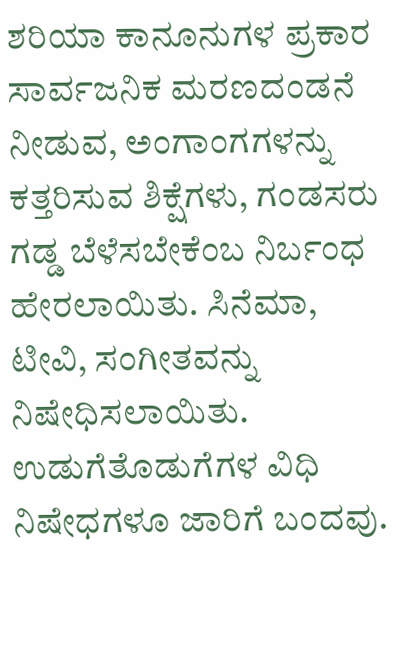ಶರಿಯಾ ಕಾನೂನುಗಳ ಪ್ರಕಾರ ಸಾರ್ವಜನಿಕ ಮರಣದಂಡನೆ ನೀಡುವ, ಅಂಗಾಂಗಗಳನ್ನು
ಕತ್ತರಿಸುವ ಶಿಕ್ಷೆಗಳು, ಗಂಡಸರು ಗಡ್ಡ ಬೆಳೆಸಬೇಕೆಂಬ ನಿರ್ಬಂಧ ಹೇರಲಾಯಿತು. ಸಿನೆಮಾ, ಟೀವಿ, ಸಂಗೀತವನ್ನು ನಿಷೇಧಿಸಲಾಯಿತು. ಉಡುಗೆತೊಡುಗೆಗಳ ವಿಧಿ ನಿಷೇಧಗಳೂ ಜಾರಿಗೆ ಬಂದವು.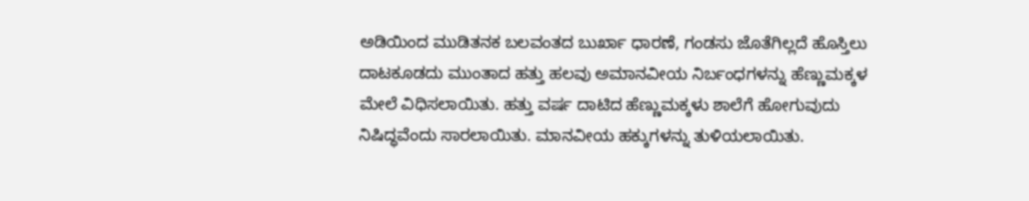ಅಡಿಯಿಂದ ಮುಡಿತನಕ ಬಲವಂತದ ಬುರ್ಖಾ ಧಾರಣೆ, ಗಂಡಸು ಜೊತೆಗಿಲ್ಲದೆ ಹೊಸ್ತಿಲು ದಾಟಕೂಡದು ಮುಂತಾದ ಹತ್ತು ಹಲವು ಅಮಾನವೀಯ ನಿರ್ಬಂಧಗಳನ್ನು ಹೆಣ್ಣುಮಕ್ಕಳ ಮೇಲೆ ವಿಧಿಸಲಾಯಿತು. ಹತ್ತು ವರ್ಷ ದಾಟಿದ ಹೆಣ್ಣುಮಕ್ಕಳು ಶಾಲೆಗೆ ಹೋಗುವುದು ನಿಷಿದ್ಧವೆಂದು ಸಾರಲಾಯಿತು. ಮಾನವೀಯ ಹಕ್ಕುಗಳನ್ನು ತುಳಿಯಲಾಯಿತು.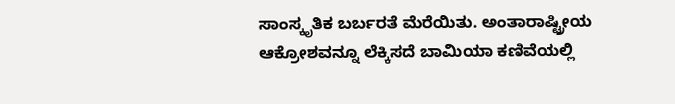ಸಾಂಸ್ಕೃತಿಕ ಬರ್ಬರತೆ ಮೆರೆಯಿತು. ಅಂತಾರಾಷ್ಟ್ರೀಯ ಆಕ್ರೋಶವನ್ನೂ ಲೆಕ್ಕಿಸದೆ ಬಾಮಿಯಾ ಕಣಿವೆಯಲ್ಲಿ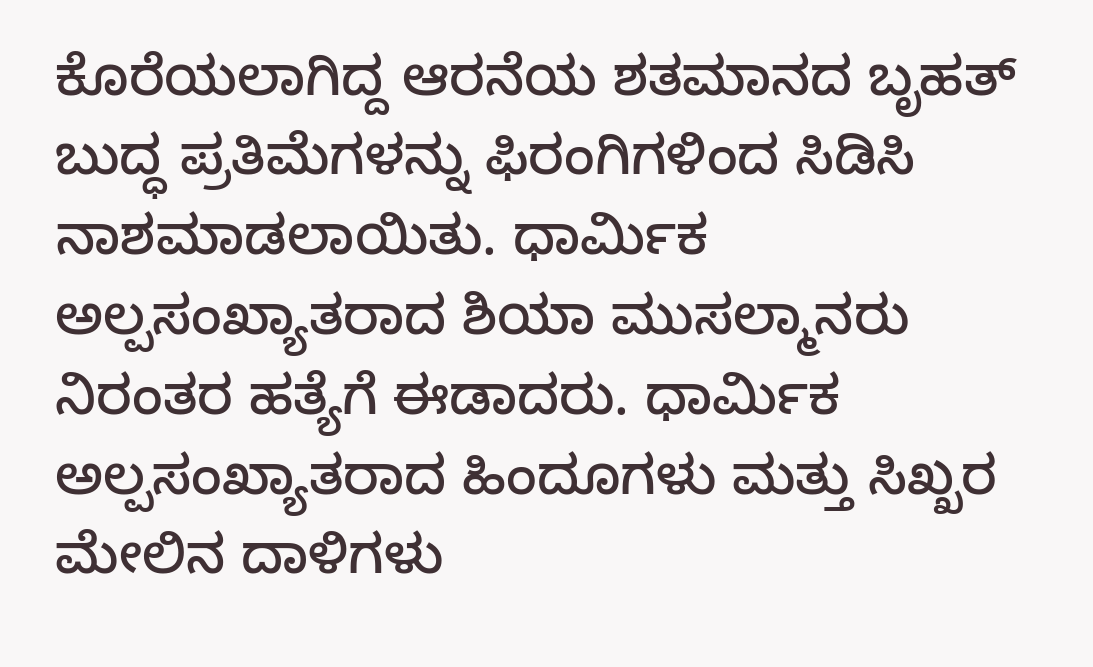ಕೊರೆಯಲಾಗಿದ್ದ ಆರನೆಯ ಶತಮಾನದ ಬೃಹತ್ ಬುದ್ಧ ಪ್ರತಿಮೆಗಳನ್ನು ಫಿರಂಗಿಗಳಿಂದ ಸಿಡಿಸಿ ನಾಶಮಾಡಲಾಯಿತು. ಧಾರ್ಮಿಕ ಅಲ್ಪಸಂಖ್ಯಾತರಾದ ಶಿಯಾ ಮುಸಲ್ಮಾನರು ನಿರಂತರ ಹತ್ಯೆಗೆ ಈಡಾದರು. ಧಾರ್ಮಿಕ ಅಲ್ಪಸಂಖ್ಯಾತರಾದ ಹಿಂದೂಗಳು ಮತ್ತು ಸಿಖ್ಖರ ಮೇಲಿನ ದಾಳಿಗಳು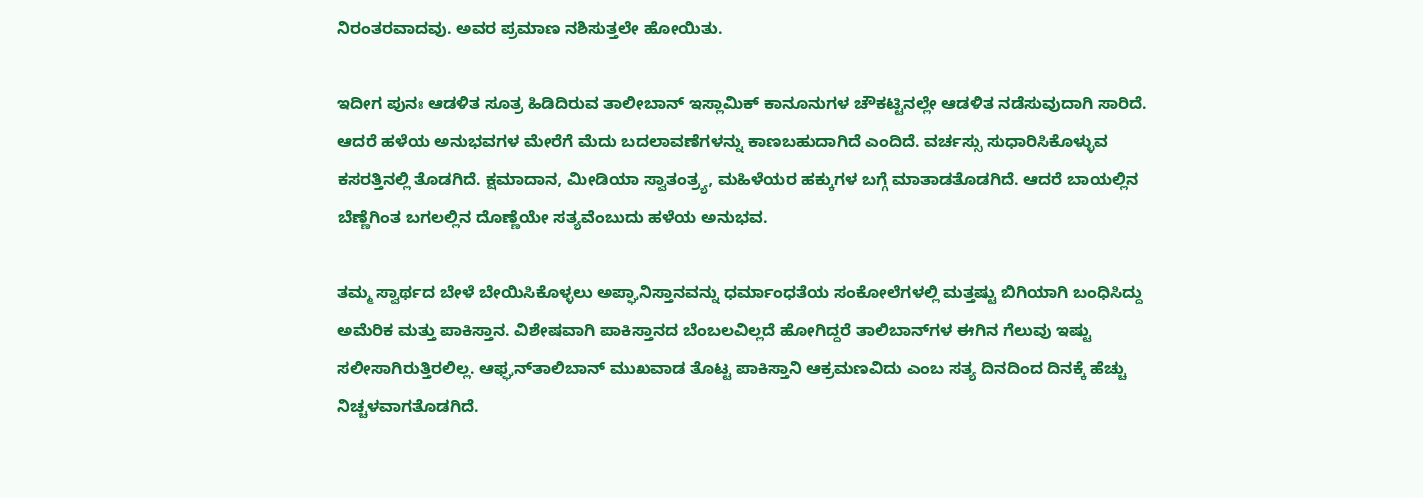ನಿರಂತರವಾದವು. ಅವರ ಪ್ರಮಾಣ ನಶಿಸುತ್ತಲೇ ಹೋಯಿತು.

ಇದೀಗ ಪುನಃ ಆಡಳಿತ ಸೂತ್ರ ಹಿಡಿದಿರುವ ತಾಲೀಬಾನ್ ಇಸ್ಲಾಮಿಕ್ ಕಾನೂನುಗಳ ಚೌಕಟ್ಟಿನಲ್ಲೇ ಆಡಳಿತ ನಡೆಸುವುದಾಗಿ ಸಾರಿದೆ. ಆದರೆ ಹಳೆಯ ಅನುಭವಗಳ ಮೇರೆಗೆ ಮೆದು ಬದಲಾವಣೆಗಳನ್ನು ಕಾಣಬಹುದಾಗಿದೆ ಎಂದಿದೆ. ವರ್ಚಸ್ಸು ಸುಧಾರಿಸಿಕೊಳ್ಳುವ ಕಸರತ್ತಿನಲ್ಲಿ ತೊಡಗಿದೆ. ಕ್ಷಮಾದಾನ, ಮೀಡಿಯಾ ಸ್ವಾತಂತ್ರ್ಯ, ಮಹಿಳೆಯರ ಹಕ್ಕುಗಳ ಬಗ್ಗೆ ಮಾತಾಡತೊಡಗಿದೆ. ಆದರೆ ಬಾಯಲ್ಲಿನ ಬೆಣ್ಣೆಗಿಂತ ಬಗಲಲ್ಲಿನ ದೊಣ್ಣೆಯೇ ಸತ್ಯವೆಂಬುದು ಹಳೆಯ ಅನುಭವ.

ತಮ್ಮ ಸ್ವಾರ್ಥದ ಬೇಳೆ ಬೇಯಿಸಿಕೊಳ್ಳಲು ಅಪ್ಘಾನಿಸ್ತಾನವನ್ನು ಧರ್ಮಾಂಧತೆಯ ಸಂಕೋಲೆಗಳಲ್ಲಿ ಮತ್ತಷ್ಟು ಬಿಗಿಯಾಗಿ ಬಂಧಿಸಿದ್ದು ಅಮೆರಿಕ ಮತ್ತು ಪಾಕಿಸ್ತಾನ. ವಿಶೇಷವಾಗಿ ಪಾಕಿಸ್ತಾನದ ಬೆಂಬಲವಿಲ್ಲದೆ ಹೋಗಿದ್ದರೆ ತಾಲಿಬಾನ್‌ಗಳ ಈಗಿನ ಗೆಲುವು ಇಷ್ಟು ಸಲೀಸಾಗಿರುತ್ತಿರಲಿಲ್ಲ. ಆಫ್ಘನ್‌ತಾಲಿಬಾನ್ ಮುಖವಾಡ ತೊಟ್ಟ ಪಾಕಿಸ್ತಾನಿ ಆಕ್ರಮಣವಿದು ಎಂಬ ಸತ್ಯ ದಿನದಿಂದ ದಿನಕ್ಕೆ ಹೆಚ್ಚು ನಿಚ್ಚಳವಾಗತೊಡಗಿದೆ.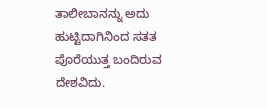ತಾಲೀಬಾನನ್ನು ಅದು ಹುಟ್ಟಿದಾಗಿನಿಂದ ಸತತ ಪೊರೆಯುತ್ತ ಬಂದಿರುವ ದೇಶವಿದು.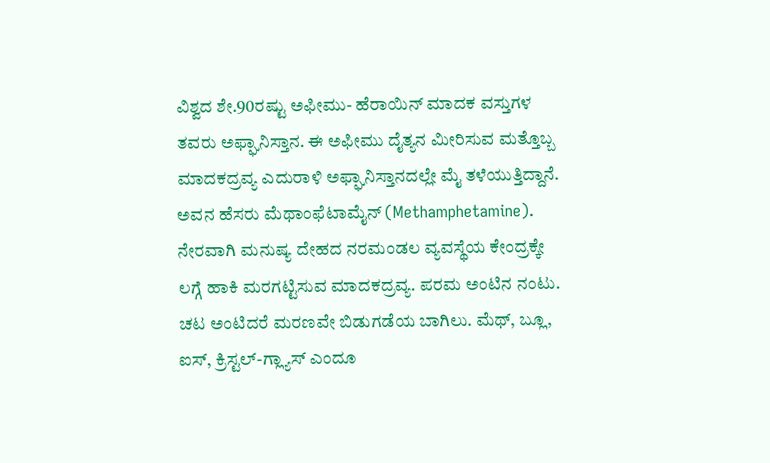ವಿಶ್ವದ ಶೇ.90ರಷ್ಟು ಅಫೀಮು- ಹೆರಾಯಿನ್ ಮಾದಕ ವಸ್ತುಗಳ ತವರು ಅಫ್ಘಾನಿಸ್ತಾನ. ಈ ಅಫೀಮು ದೈತ್ಯನ ಮೀರಿಸುವ ಮತ್ತೊಬ್ಬ ಮಾದಕದ್ರವ್ಯ ಎದುರಾಳಿ ಅಫ್ಘಾನಿಸ್ತಾನದಲ್ಲೇ ಮೈ ತಳೆಯುತ್ತಿದ್ದಾನೆ. ಅವನ ಹೆಸರು ಮೆಥಾಂಫೆಟಾಮೈನ್ (Methamphetamine). ನೇರವಾಗಿ ಮನುಷ್ಯ ದೇಹದ ನರಮಂಡಲ ವ್ಯವಸ್ಥೆಯ ಕೇಂದ್ರಕ್ಕೇ ಲಗ್ಗೆ ಹಾಕಿ ಮರಗಟ್ಟಿಸುವ ಮಾದಕದ್ರವ್ಯ. ಪರಮ ಅಂಟಿನ ನಂಟು. ಚಟ ಅಂಟಿದರೆ ಮರಣವೇ ಬಿಡುಗಡೆಯ ಬಾಗಿಲು. ಮೆಥ್, ಬ್ಲೂ, ಐಸ್, ಕ್ರಿಸ್ಟಲ್-ಗ್ಲ್ಯಾಸ್ ಎಂದೂ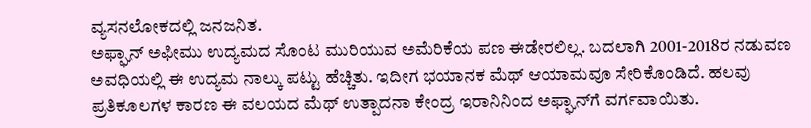ವ್ಯಸನಲೋಕದಲ್ಲಿ ಜನಜನಿತ.
ಅಫ್ಘಾನ್ ಅಫೀಮು ಉದ್ಯಮದ ಸೊಂಟ ಮುರಿಯುವ ಅಮೆರಿಕೆಯ ಪಣ ಈಡೇರಲಿಲ್ಲ. ಬದಲಾಗಿ 2001-2018ರ ನಡುವಣ ಅವಧಿಯಲ್ಲಿ ಈ ಉದ್ಯಮ ನಾಲ್ಕು ಪಟ್ಟು ಹೆಚ್ಚಿತು. ಇದೀಗ ಭಯಾನಕ ಮೆಥ್ ಆಯಾಮವೂ ಸೇರಿಕೊಂಡಿದೆ. ಹಲವು ಪ್ರತಿಕೂಲಗಳ ಕಾರಣ ಈ ವಲಯದ ಮೆಥ್ ಉತ್ಪಾದನಾ ಕೇಂದ್ರ ಇರಾನಿನಿಂದ ಅಫ್ಘಾನ್‌ಗೆ ವರ್ಗವಾಯಿತು.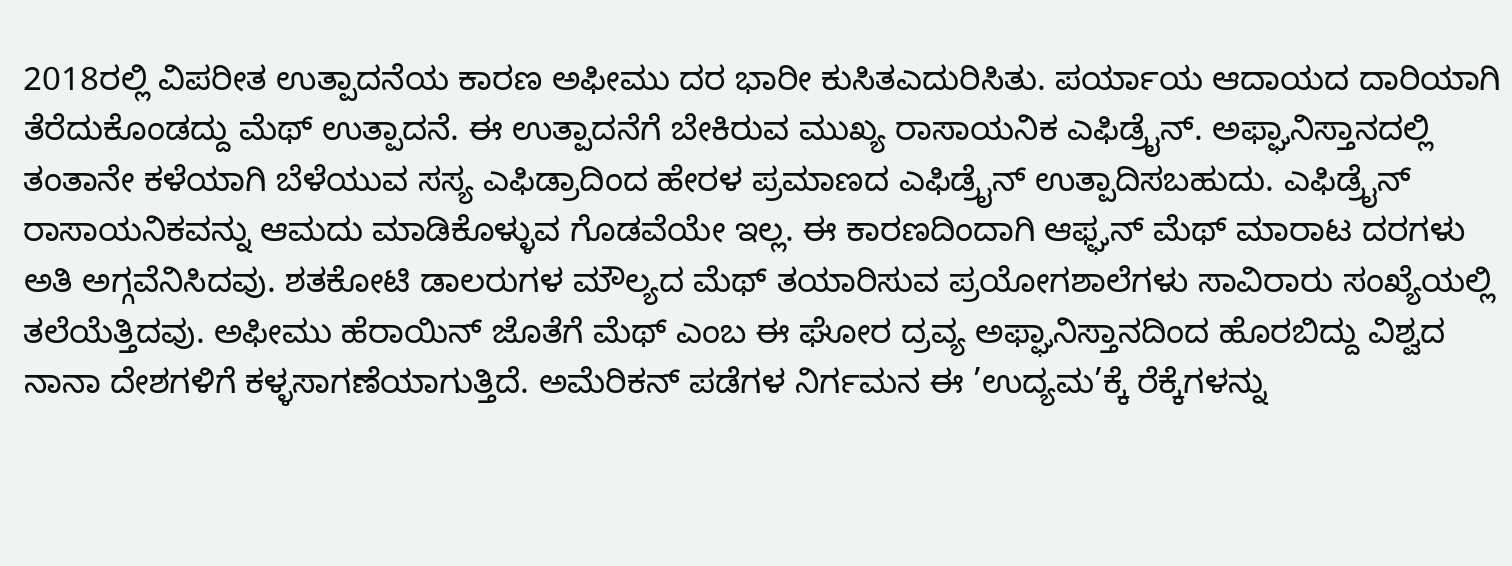2018ರಲ್ಲಿ ವಿಪರೀತ ಉತ್ಪಾದನೆಯ ಕಾರಣ ಅಫೀಮು ದರ ಭಾರೀ ಕುಸಿತಎದುರಿಸಿತು. ಪರ್ಯಾಯ ಆದಾಯದ ದಾರಿಯಾಗಿ ತೆರೆದುಕೊಂಡದ್ದು ಮೆಥ್ ಉತ್ಪಾದನೆ. ಈ ಉತ್ಪಾದನೆಗೆ ಬೇಕಿರುವ ಮುಖ್ಯ ರಾಸಾಯನಿಕ ಎಫಿಡ್ರೈನ್. ಅಫ್ಘಾನಿಸ್ತಾನದಲ್ಲಿ ತಂತಾನೇ ಕಳೆಯಾಗಿ ಬೆಳೆಯುವ ಸಸ್ಯ ಎಫಿಡ್ರಾದಿಂದ ಹೇರಳ ಪ್ರಮಾಣದ ಎಫಿಡ್ರೈನ್ ಉತ್ಪಾದಿಸಬಹುದು. ಎಫಿಡ್ರೈನ್ ರಾಸಾಯನಿಕವನ್ನು ಆಮದು ಮಾಡಿಕೊಳ್ಳುವ ಗೊಡವೆಯೇ ಇಲ್ಲ. ಈ ಕಾರಣದಿಂದಾಗಿ ಆಫ್ಘನ್ ಮೆಥ್ ಮಾರಾಟ ದರಗಳು ಅತಿ ಅಗ್ಗವೆನಿಸಿದವು. ಶತಕೋಟಿ ಡಾಲರುಗಳ ಮೌಲ್ಯದ ಮೆಥ್ ತಯಾರಿಸುವ ಪ್ರಯೋಗಶಾಲೆಗಳು ಸಾವಿರಾರು ಸಂಖ್ಯೆಯಲ್ಲಿ ತಲೆಯೆತ್ತಿದವು. ಅಫೀಮು ಹೆರಾಯಿನ್ ಜೊತೆಗೆ ಮೆಥ್ ಎಂಬ ಈ ಘೋರ ದ್ರವ್ಯ ಅಫ್ಘಾನಿಸ್ತಾನದಿಂದ ಹೊರಬಿದ್ದು ವಿಶ್ವದ ನಾನಾ ದೇಶಗಳಿಗೆ ಕಳ್ಳಸಾಗಣೆಯಾಗುತ್ತಿದೆ. ಅಮೆರಿಕನ್ ಪಡೆಗಳ ನಿರ್ಗಮನ ಈ ’ಉದ್ಯಮ’ಕ್ಕೆ ರೆಕ್ಕೆಗಳನ್ನು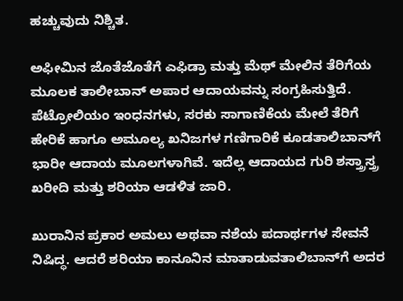ಹಚ್ಚುವುದು ನಿಶ್ಚಿತ.

ಅಫೀಮಿನ ಜೊತೆಜೊತೆಗೆ ಎಫಿಡ್ರಾ ಮತ್ತು ಮೆಥ್ ಮೇಲಿನ ತೆರಿಗೆಯ ಮೂಲಕ ತಾಲೀಬಾನ್ ಅಪಾರ ಆದಾಯವನ್ನು ಸಂಗ್ರಹಿಸುತ್ತಿದೆ. ಪೆಟ್ರೋಲಿಯಂ ಇಂಧನಗಳು, ಸರಕು ಸಾಗಾಣಿಕೆಯ ಮೇಲೆ ತೆರಿಗೆ
ಹೇರಿಕೆ ಹಾಗೂ ಅಮೂಲ್ಯ ಖನಿಜಗಳ ಗಣಿಗಾರಿಕೆ ಕೂಡತಾಲಿಬಾನ್‌ಗೆ ಭಾರೀ ಆದಾಯ ಮೂಲಗಳಾಗಿವೆ. ಇದೆಲ್ಲ ಆದಾಯದ ಗುರಿ ಶಸ್ತ್ರಾಸ್ತ್ರ ಖರೀದಿ ಮತ್ತು ಶರಿಯಾ ಆಡಳಿತ ಜಾರಿ.

ಖುರಾನಿನ ಪ್ರಕಾರ ಅಮಲು ಅಥವಾ ನಶೆಯ ಪದಾರ್ಥಗಳ ಸೇವನೆ ನಿಷಿದ್ಧ. ಆದರೆ ಶರಿಯಾ ಕಾನೂನಿನ ಮಾತಾಡುವತಾಲಿಬಾನ್‌ಗೆ ಅದರ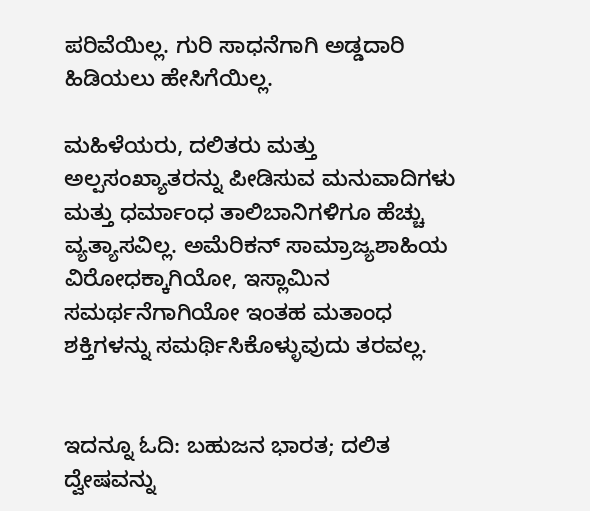ಪರಿವೆಯಿಲ್ಲ. ಗುರಿ ಸಾಧನೆಗಾಗಿ ಅಡ್ಡದಾರಿ ಹಿಡಿಯಲು ಹೇಸಿಗೆಯಿಲ್ಲ.

ಮಹಿಳೆಯರು, ದಲಿತರು ಮತ್ತು ಅಲ್ಪಸಂಖ್ಯಾತರನ್ನು ಪೀಡಿಸುವ ಮನುವಾದಿಗಳು ಮತ್ತು ಧರ್ಮಾಂಧ ತಾಲಿಬಾನಿಗಳಿಗೂ ಹೆಚ್ಚು ವ್ಯತ್ಯಾಸವಿಲ್ಲ. ಅಮೆರಿಕನ್ ಸಾಮ್ರಾಜ್ಯಶಾಹಿಯ ವಿರೋಧಕ್ಕಾಗಿಯೋ, ಇಸ್ಲಾಮಿನ
ಸಮರ್ಥನೆಗಾಗಿಯೋ ಇಂತಹ ಮತಾಂಧ ಶಕ್ತಿಗಳನ್ನು ಸಮರ್ಥಿಸಿಕೊಳ್ಳುವುದು ತರವಲ್ಲ.


ಇದನ್ನೂ ಓದಿ: ಬಹುಜನ ಭಾರತ; ದಲಿತ ದ್ವೇಷವನ್ನು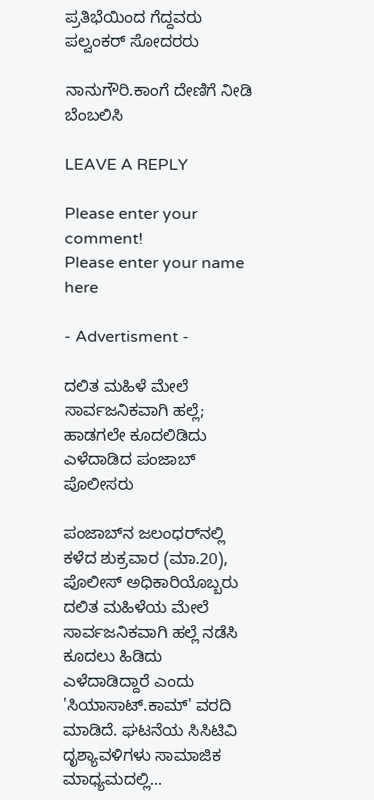ಪ್ರತಿಭೆಯಿಂದ ಗೆದ್ದವರು ಪಲ್ವಂಕರ್ ಸೋದರರು

ನಾನುಗೌರಿ.ಕಾಂಗೆ ದೇಣಿಗೆ ನೀಡಿ ಬೆಂಬಲಿಸಿ

LEAVE A REPLY

Please enter your comment!
Please enter your name here

- Advertisment -

ದಲಿತ ಮಹಿಳೆ ಮೇಲೆ ಸಾರ್ವಜನಿಕವಾಗಿ ಹಲ್ಲೆ; ಹಾಡಗಲೇ ಕೂದಲಿಡಿದು ಎಳೆದಾಡಿದ ಪಂಜಾಬ್ ಪೊಲೀಸರು

ಪಂಜಾಬ್‌ನ ಜಲಂಧರ್‌ನಲ್ಲಿ ಕಳೆದ ಶುಕ್ರವಾರ (ಮಾ.20), ಪೊಲೀಸ್ ಅಧಿಕಾರಿಯೊಬ್ಬರು ದಲಿತ ಮಹಿಳೆಯ ಮೇಲೆ ಸಾರ್ವಜನಿಕವಾಗಿ ಹಲ್ಲೆ ನಡೆಸಿ ಕೂದಲು ಹಿಡಿದು ಎಳೆದಾಡಿದ್ದಾರೆ ಎಂದು 'ಸಿಯಾಸಾಟ್.ಕಾಮ್' ವರದಿ ಮಾಡಿದೆ. ಘಟನೆಯ ಸಿಸಿಟಿವಿ ದೃಶ್ಯಾವಳಿಗಳು ಸಾಮಾಜಿಕ ಮಾಧ್ಯಮದಲ್ಲಿ...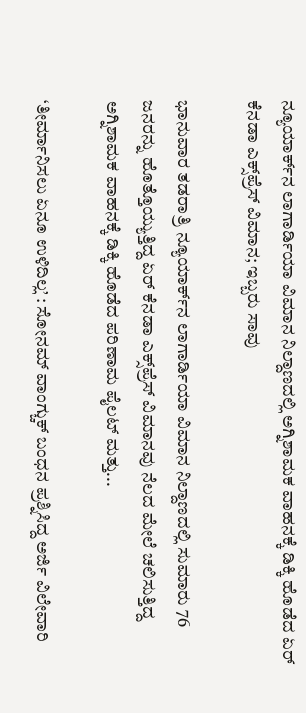ನ್ಯೂಯಾರ್ಕ್‌ನ ಲಾಗಾರ್ಡಿಯಾ ವಿಮಾನ ನಿಲ್ದಾಣದಲ್ಲಿ ಅಗ್ನಿಶಾಮಕ ವಾಹನಕ್ಕೆ ಡಿಕ್ಕಿ ಹೊಡೆದ ಏರ್ ಕೆನಡಾ ಎಕ್ಸ್‌ಪ್ರೆಸ್ ವಿಮಾನ; ಇಬ್ಬರು ಸಾವು

ಭಾನುವಾರ ತಡರಾತ್ರಿ ನ್ಯೂಯಾರ್ಕ್‌ನ ಲಾಗಾರ್ಡಿಯಾ ವಿಮಾನ ನಿಲ್ದಾಣದಲ್ಲಿ ಸುಮಾರು 76 ಜನರನ್ನು ಹೊತ್ತೊಯ್ಯುತ್ತಿದ್ದ ಏರ್ ಕೆನಡಾ ಎಕ್ಸ್‌ಪ್ರೆಸ್ ವಿಮಾನವು ನೆಲದ ಮೇಲೆ ಚಲಿಸುತ್ತಿದ್ದ ಅಗ್ನಿಶಾಮಕ ವಾಹನಕ್ಕೆ ಡಿಕ್ಕಿ ಹೊಡೆದ ಪರಿಣಾಮ ಪೈಲಟ್ ಮತ್ತು...

‘ತೀರ್ಮಾನಿಸಲು ಏನೂ ಉಳಿದಿಲ್ಲ’ : ಸೋನಮ್ ವಾಂಗ್ಚುಕ್ ಬಂಧನ ಪ್ರಶ್ನಿಸಿದ್ದ ಅರ್ಜಿ ವಿಲೇವಾರಿ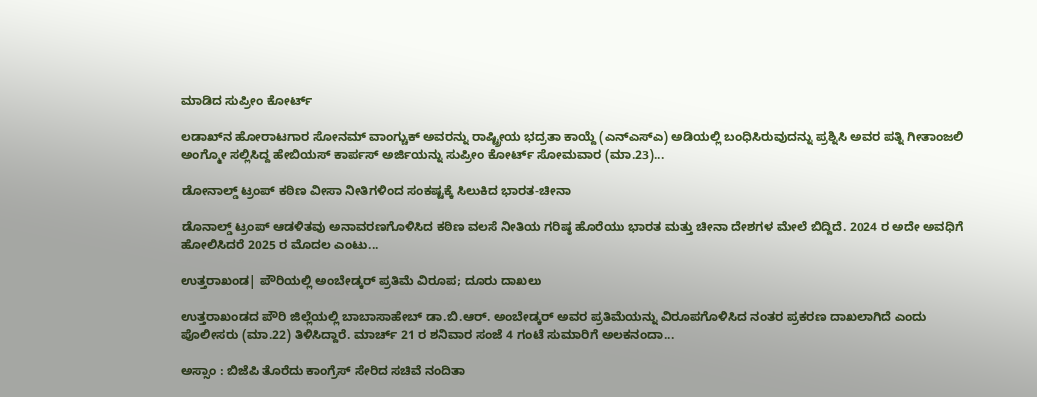ಮಾಡಿದ ಸುಪ್ರೀಂ ಕೋರ್ಟ್

ಲಡಾಖ್‌ನ ಹೋರಾಟಗಾರ ಸೋನಮ್ ವಾಂಗ್ಚುಕ್ ಅವರನ್ನು ರಾಷ್ಟ್ರೀಯ ಭದ್ರತಾ ಕಾಯ್ದೆ (ಎನ್‌ಎಸ್‌ಎ) ಅಡಿಯಲ್ಲಿ ಬಂಧಿಸಿರುವುದನ್ನು ಪ್ರಶ್ನಿಸಿ ಅವರ ಪತ್ನಿ ಗೀತಾಂಜಲಿ ಅಂಗ್ಮೋ ಸಲ್ಲಿಸಿದ್ದ ಹೇಬಿಯಸ್ ಕಾರ್ಪಸ್ ಅರ್ಜಿಯನ್ನು ಸುಪ್ರೀಂ ಕೋರ್ಟ್ ಸೋಮವಾರ (ಮಾ.23)...

ಡೋನಾಲ್ಡ್‌ ಟ್ರಂಪ್ ಕಠಿಣ ವೀಸಾ ನೀತಿಗಳಿಂದ ಸಂಕಷ್ಟಕ್ಕೆ ಸಿಲುಕಿದ ಭಾರತ-ಚೀನಾ

ಡೊನಾಲ್ಡ್‌ ಟ್ರಂಪ್ ಆಡಳಿತವು ಅನಾವರಣಗೊಳಿಸಿದ ಕಠಿಣ ವಲಸೆ ನೀತಿಯ ಗರಿಷ್ಠ ಹೊರೆಯು ಭಾರತ ಮತ್ತು ಚೀನಾ ದೇಶಗಳ ಮೇಲೆ ಬಿದ್ದಿದೆ. 2024 ರ ಅದೇ ಅವಧಿಗೆ ಹೋಲಿಸಿದರೆ 2025 ರ ಮೊದಲ ಎಂಟು...

ಉತ್ತರಾಖಂಡ| ಪೌರಿಯಲ್ಲಿ ಅಂಬೇಡ್ಕರ್ ಪ್ರತಿಮೆ ವಿರೂಪ; ದೂರು ದಾಖಲು

ಉತ್ತರಾಖಂಡದ ಪೌರಿ ಜಿಲ್ಲೆಯಲ್ಲಿ ಬಾಬಾಸಾಹೇಬ್ ಡಾ.ಬಿ.ಆರ್. ಅಂಬೇಡ್ಕರ್ ಅವರ ಪ್ರತಿಮೆಯನ್ನು ವಿರೂಪಗೊಳಿಸಿದ ನಂತರ ಪ್ರಕರಣ ದಾಖಲಾಗಿದೆ ಎಂದು ಪೊಲೀಸರು (ಮಾ.22) ತಿಳಿಸಿದ್ದಾರೆ. ಮಾರ್ಚ್ 21 ರ ಶನಿವಾರ ಸಂಜೆ 4 ಗಂಟೆ ಸುಮಾರಿಗೆ ಅಲಕನಂದಾ...

ಅಸ್ಸಾಂ : ಬಿಜೆಪಿ ತೊರೆದು ಕಾಂಗ್ರೆಸ್ ಸೇರಿದ ಸಚಿವೆ ನಂದಿತಾ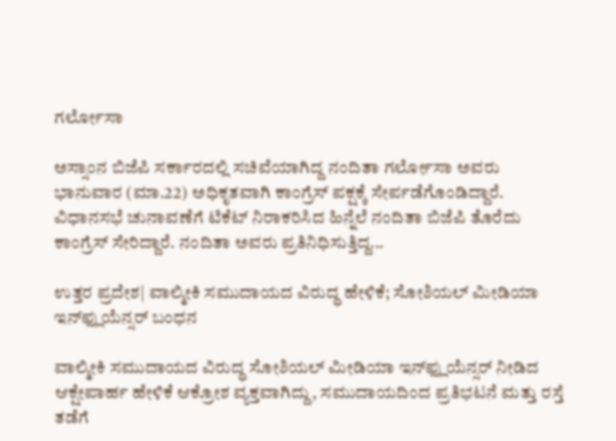ಗರ್ಲೋಸಾ

ಅಸ್ಸಾಂನ ಬಿಜೆಪಿ ಸರ್ಕಾರದಲ್ಲಿ ಸಚಿವೆಯಾಗಿದ್ದ ನಂದಿತಾ ಗರ್ಲೋಸಾ ಅವರು ಭಾನುವಾರ (ಮಾ.22) ಅಧಿಕೃತವಾಗಿ ಕಾಂಗ್ರೆಸ್ ಪಕ್ಷಕ್ಕೆ ಸೇರ್ಪಡೆಗೊಂಡಿದ್ದಾರೆ. ವಿಧಾನಸಭೆ ಚುನಾವಣೆಗೆ ಟಿಕೆಟ್ ನಿರಾಕರಿಸಿದ ಹಿನ್ನೆಲೆ ನಂದಿತಾ ಬಿಜೆಪಿ ತೊರೆದು ಕಾಂಗ್ರೆಸ್ ಸೇರಿದ್ದಾರೆ. ನಂದಿತಾ ಅವರು ಪ್ರತಿನಿಧಿಸುತ್ತಿದ್ದ...

ಉತ್ತರ ಪ್ರದೇಶ| ವಾಲ್ಮೀಕಿ ಸಮುದಾಯದ ವಿರುದ್ಧ ಹೇಳಿಕೆ; ಸೋಶಿಯಲ್ ಮೀಡಿಯಾ ಇನ್‌ಫ್ಲುಯೆನ್ಸರ್ ಬಂಧನ

ವಾಲ್ಮೀಕಿ ಸಮುದಾಯದ ವಿರುದ್ಧ ಸೋಶಿಯಲ್ ಮೀಡಿಯಾ ಇನ್‌ಫ್ಲುಯೆನ್ಸರ್ ನೀಡಿದ ಆಕ್ಷೇಪಾರ್ಹ ಹೇಳಿಕೆ ಆಕ್ರೋಶ ವ್ಯಕ್ತವಾಗಿದ್ದು, ಸಮುದಾಯದಿಂದ ಪ್ರತಿಭಟನೆ ಮತ್ತು ರಸ್ತೆ ತಡೆಗೆ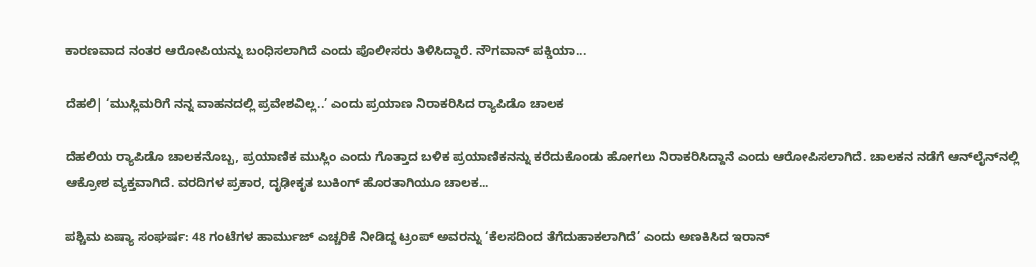ಕಾರಣವಾದ ನಂತರ ಆರೋಪಿಯನ್ನು ಬಂಧಿಸಲಾಗಿದೆ ಎಂದು ಪೊಲೀಸರು ತಿಳಿಸಿದ್ದಾರೆ. ನೌಗವಾನ್ ಪಕ್ಡಿಯಾ...

ದೆಹಲಿ| ‘ಮುಸ್ಲಿಮರಿಗೆ ನನ್ನ ವಾಹನದಲ್ಲಿ ಪ್ರವೇಶವಿಲ್ಲ..’ ಎಂದು ಪ್ರಯಾಣ ನಿರಾಕರಿಸಿದ ರ‍್ಯಾಪಿಡೊ ಚಾಲಕ

ದೆಹಲಿಯ ರ‍್ಯಾಪಿಡೊ ಚಾಲಕನೊಬ್ಬ, ಪ್ರಯಾಣಿಕ ಮುಸ್ಲಿಂ ಎಂದು ಗೊತ್ತಾದ ಬಳಿಕ ಪ್ರಯಾಣಿಕನನ್ನು ಕರೆದುಕೊಂಡು ಹೋಗಲು ನಿರಾಕರಿಸಿದ್ದಾನೆ ಎಂದು ಆರೋಪಿಸಲಾಗಿದೆ. ಚಾಲಕನ ನಡೆಗೆ ಆನ್‌ಲೈನ್‌ನಲ್ಲಿ ಆಕ್ರೋಶ ವ್ಯಕ್ತವಾಗಿದೆ. ವರದಿಗಳ ಪ್ರಕಾರ, ದೃಢೀಕೃತ ಬುಕಿಂಗ್ ಹೊರತಾಗಿಯೂ ಚಾಲಕ...

ಪಶ್ಚಿಮ ಏಷ್ಯಾ ಸಂಘರ್ಷ: 48 ಗಂಟೆಗಳ ಹಾರ್ಮುಜ್ ಎಚ್ಚರಿಕೆ ನೀಡಿದ್ದ ಟ್ರಂಪ್ ಅವರನ್ನು ‘ಕೆಲಸದಿಂದ ತೆಗೆದುಹಾಕಲಾಗಿದೆ’ ಎಂದು ಅಣಕಿಸಿದ ಇರಾನ್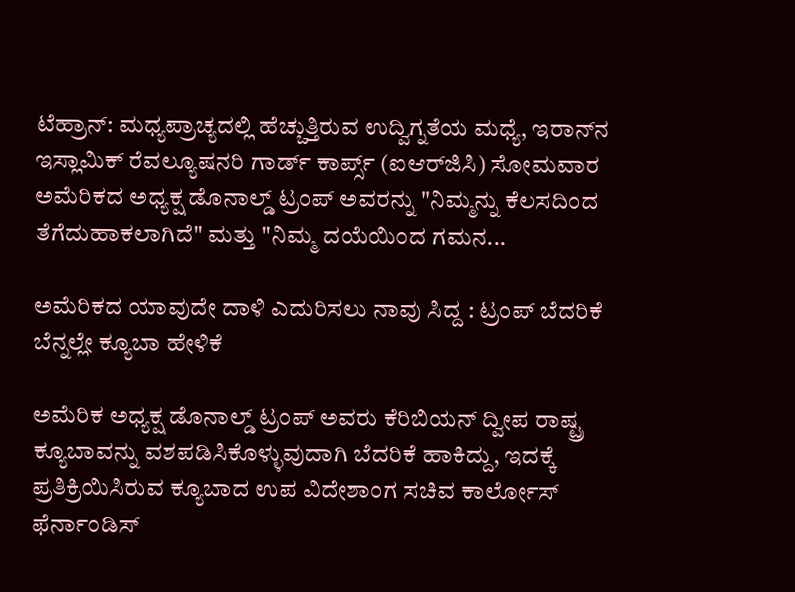ಟೆಹ್ರಾನ್: ಮಧ್ಯಪ್ರಾಚ್ಯದಲ್ಲಿ ಹೆಚ್ಚುತ್ತಿರುವ ಉದ್ವಿಗ್ನತೆಯ ಮಧ್ಯೆ, ಇರಾನ್‌ನ ಇಸ್ಲಾಮಿಕ್ ರೆವಲ್ಯೂಷನರಿ ಗಾರ್ಡ್ ಕಾರ್ಪ್ಸ್ (ಐಆರ್‌ಜಿಸಿ) ಸೋಮವಾರ ಅಮೆರಿಕದ ಅಧ್ಯಕ್ಷ ಡೊನಾಲ್ಡ್ ಟ್ರಂಪ್ ಅವರನ್ನು "ನಿಮ್ಮನ್ನು ಕೆಲಸದಿಂದ ತೆಗೆದುಹಾಕಲಾಗಿದೆ" ಮತ್ತು "ನಿಮ್ಮ ದಯೆಯಿಂದ ಗಮನ...

ಅಮೆರಿಕದ ಯಾವುದೇ ದಾಳಿ ಎದುರಿಸಲು ನಾವು ಸಿದ್ದ : ಟ್ರಂಪ್ ಬೆದರಿಕೆ ಬೆನ್ನಲ್ಲೇ ಕ್ಯೂಬಾ ಹೇಳಿಕೆ

ಅಮೆರಿಕ ಅಧ್ಯಕ್ಷ ಡೊನಾಲ್ಡ್ ಟ್ರಂಪ್ ಅವರು ಕೆರಿಬಿಯನ್ ದ್ವೀಪ ರಾಷ್ಟ್ರ ಕ್ಯೂಬಾವನ್ನು ವಶಪಡಿಸಿಕೊಳ್ಳುವುದಾಗಿ ಬೆದರಿಕೆ ಹಾಕಿದ್ದು, ಇದಕ್ಕೆ ಪ್ರತಿಕ್ರಿಯಿಸಿರುವ ಕ್ಯೂಬಾದ ಉಪ ವಿದೇಶಾಂಗ ಸಚಿವ ಕಾರ್ಲೋಸ್ ಫೆರ್ನಾಂಡಿಸ್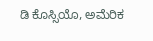ಡಿ ಕೊಸ್ಸಿಯೊ, ಅಮೆರಿಕ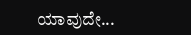ಯಾವುದೇ...